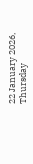22 January 2026, Thursday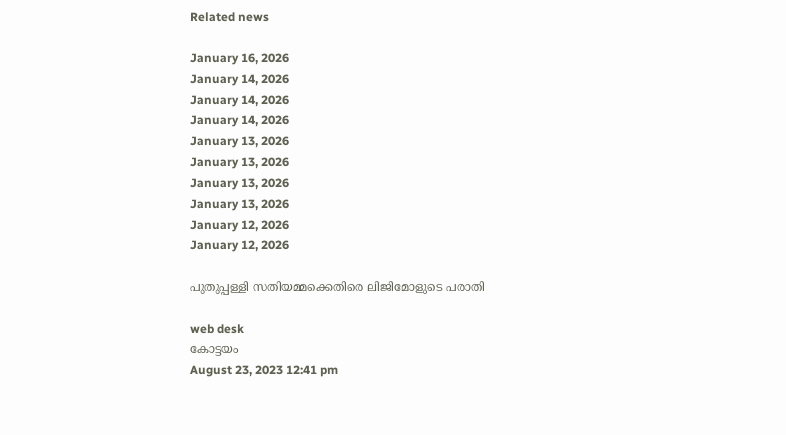Related news

January 16, 2026
January 14, 2026
January 14, 2026
January 14, 2026
January 13, 2026
January 13, 2026
January 13, 2026
January 13, 2026
January 12, 2026
January 12, 2026

പുതുപ്പള്ളി സതിയമ്മക്കെതിരെ ലിജിമോളുടെ പരാതി

web desk
കോട്ടയം
August 23, 2023 12:41 pm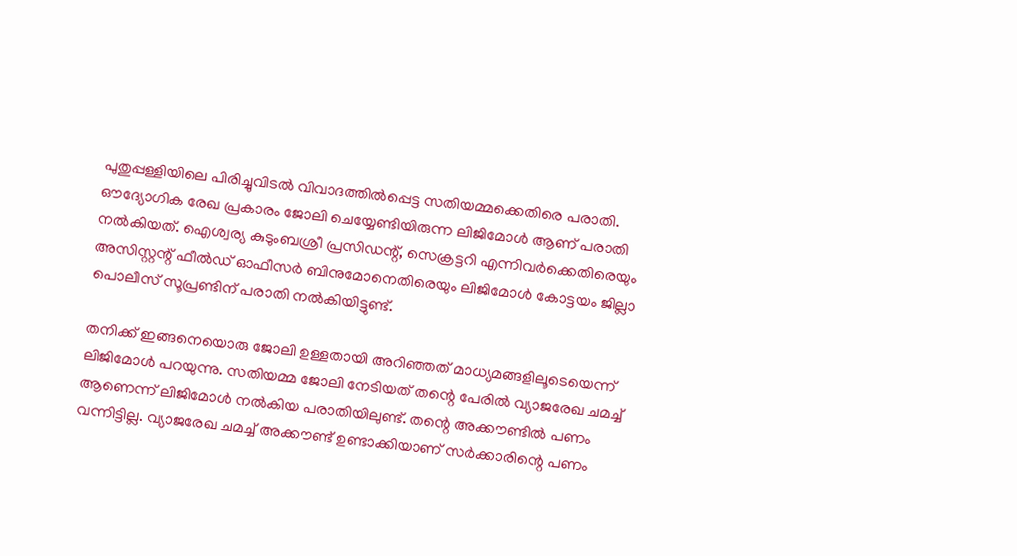പുതുപ്പള്ളിയിലെ പിരിച്ചുവിടൽ വിവാദത്തിൽപ്പെട്ട സതിയമ്മക്കെതിരെ പരാതി. ഔദ്യോഗിക രേഖ പ്രകാരം ജോലി ചെയ്യേണ്ടിയിരുന്ന ലിജിമോൾ ആണ് പരാതി നൽകിയത്. ഐശ്വര്യ കുടുംബശ്രീ പ്രസിഡന്റ്, സെക്രട്ടറി എന്നിവർക്കെതിരെയും അസിസ്റ്റന്റ് ഫീൽഡ് ഓഫീസർ ബിനുമോനെതിരെയും ലിജിമോള്‍ കോട്ടയം ജില്ലാ പൊലീസ് സൂപ്രണ്ടിന് പരാതി നൽകിയിട്ടുണ്ട്.

തനിക്ക് ഇങ്ങനെയൊരു ജോലി ഉള്ളതായി അറിഞ്ഞത് മാധ്യമങ്ങളിലൂടെയെന്ന് ലിജിമോൾ പറയുന്നു. സതിയമ്മ ജോലി നേടിയത് തന്റെ പേരില്‍ വ്യാജരേഖ ചമച്ച് ആണെന്ന് ലിജിമോൾ നൽകിയ പരാതിയിലുണ്ട്. തന്റെ അക്കൗണ്ടിൽ പണം വന്നിട്ടില്ല. വ്യാജരേഖ ചമച്ച് അക്കൗണ്ട് ഉണ്ടാക്കിയാണ് സര്‍ക്കാരിന്റെ പണം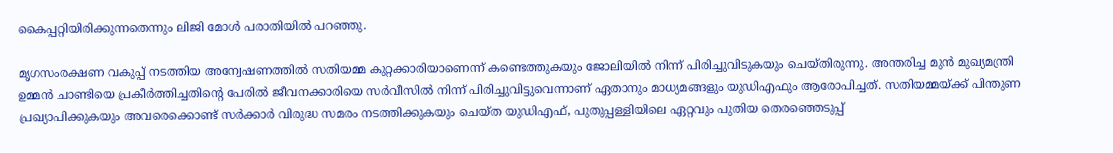കൈപ്പറ്റിയിരിക്കുന്നതെന്നും ലിജി മോൾ പരാതിയില്‍ പറഞ്ഞു.

മൃഗസംരക്ഷണ വകുപ്പ് നടത്തിയ അന്വേഷണത്തില്‍ സതിയമ്മ കുറ്റക്കാരിയാണെന്ന് കണ്ടെത്തുകയും ജോലിയില്‍ നിന്ന് പിരിച്ചുവിടുകയും ചെയ്തിരുന്നു. അന്തരിച്ച മുന്‍ മുഖ്യമന്ത്രി ഉമ്മന്‍ ചാണ്ടിയെ പ്രകീര്‍ത്തിച്ചതിന്റെ പേരില്‍ ജീവനക്കാരിയെ സര്‍വീസില്‍ നിന്ന് പിരിച്ചുവിട്ടുവെന്നാണ് ഏതാനും മാധ്യമങ്ങളും യുഡിഎഫും ആരോപിച്ചത്. സതിയമ്മയ്ക്ക് പിന്തുണ പ്രഖ്യാപിക്കുകയും അവരെക്കൊണ്ട് സര്‍ക്കാര്‍ വിരുദ്ധ സമരം നടത്തിക്കുകയും ചെയ്ത യുഡിഎഫ്, പുതുപ്പള്ളിയിലെ ഏറ്റവും പുതിയ തെരഞ്ഞെടുപ്പ്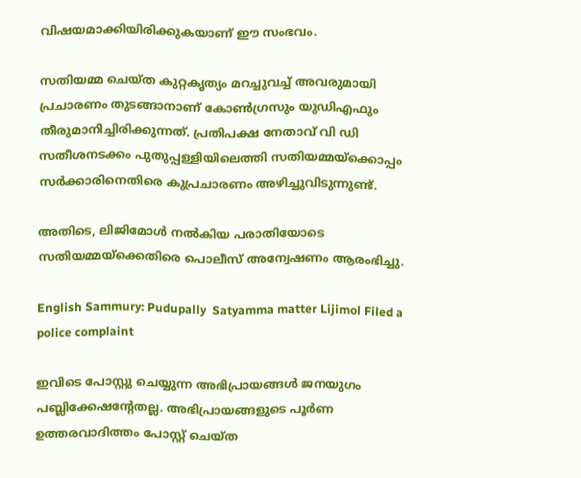വിഷയമാക്കിയിരിക്കുകയാണ് ഈ സംഭവം.

സതിയമ്മ ചെയ്ത കുറ്റകൃത്യം മറച്ചുവച്ച് അവരുമായി പ്രചാരണം തുടങ്ങാനാണ് കോണ്‍ഗ്രസും യുഡിഎഫും തീരുമാനിച്ചിരിക്കുന്നത്. പ്രതിപക്ഷ നേതാവ് വി ഡി സതീശനടക്കം പുതുപ്പള്ളിയിലെത്തി സതിയമ്മയ്ക്കൊപ്പം സര്‍ക്കാരിനെതിരെ കുപ്രചാരണം അഴിച്ചുവിടുന്നുണ്ട്.

അതിടെ, ലിജിമോള്‍ നല്‍കിയ പരാതിയോടെ സതിയമ്മയ്ക്കെതിരെ പൊലീസ് അന്വേഷണം ആരംഭിച്ചു.

English Sammury: Pudupally  Satyamma matter Lijimol Filed a police complaint

ഇവിടെ പോസ്റ്റു ചെയ്യുന്ന അഭിപ്രായങ്ങള്‍ ജനയുഗം പബ്ലിക്കേഷന്റേതല്ല. അഭിപ്രായങ്ങളുടെ പൂര്‍ണ ഉത്തരവാദിത്തം പോസ്റ്റ് ചെയ്ത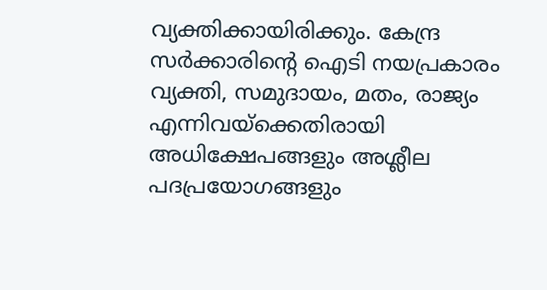വ്യക്തിക്കായിരിക്കും. കേന്ദ്ര സര്‍ക്കാരിന്റെ ഐടി നയപ്രകാരം വ്യക്തി, സമുദായം, മതം, രാജ്യം എന്നിവയ്‌ക്കെതിരായി അധിക്ഷേപങ്ങളും അശ്ലീല പദപ്രയോഗങ്ങളും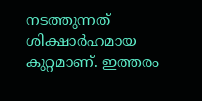നടത്തുന്നത് ശിക്ഷാര്‍ഹമായ കുറ്റമാണ്. ഇത്തരം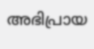അഭിപ്രായ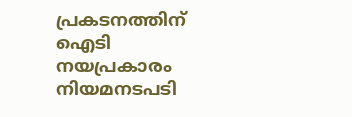പ്രകടനത്തിന് ഐടി നയപ്രകാരം നിയമനടപടി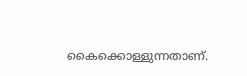കൈക്കൊള്ളുന്നതാണ്.